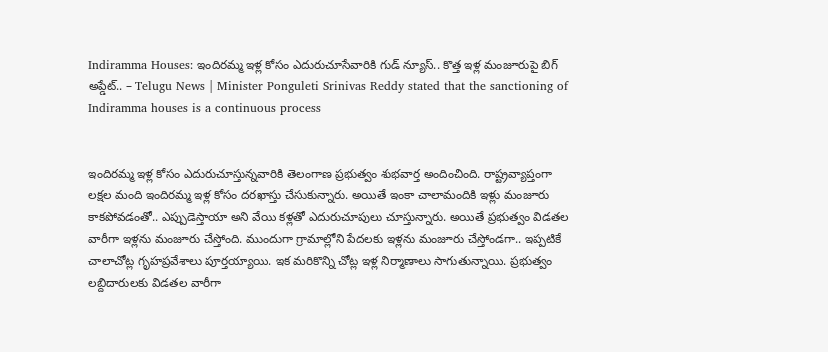Indiramma Houses: ఇందిరమ్మ ఇళ్ల కోసం ఎదురుచూసేవారికి గుడ్ న్యూస్.. కొత్త ఇళ్ల మంజూరుపై బిగ్ అప్డేట్.. – Telugu News | Minister Ponguleti Srinivas Reddy stated that the sanctioning of Indiramma houses is a continuous process


ఇందిరమ్మ ఇళ్ల కోసం ఎదురుచూస్తున్నవారికి తెలంగాణ ప్రభుత్వం శుభవార్త అందించింది. రాష్ట్రవ్యాప్తంగా లక్షల మంది ఇందిరమ్మ ఇళ్ల కోసం దరఖాస్తు చేసుకున్నారు. అయితే ఇంకా చాలామందికి ఇళ్లు మంజూరు కాకపోవడంతో.. ఎప్పుడెస్తాయా అని వేయి కళ్లతో ఎదురుచూపులు చూస్తున్నారు. అయితే ప్రభుత్వం విడతల వారీగా ఇళ్లను మంజూరు చేస్తోంది. ముందుగా గ్రామాల్లోని పేదలకు ఇళ్లను మంజూరు చేస్తోండగా.. ఇప్పటికే చాలాచోట్ల గృహప్రవేశాలు పూర్తయ్యాయి. ఇక మరికొన్ని చోట్ల ఇళ్ల నిర్మాణాలు సాగుతున్నాయి. ప్రభుత్వం లబ్దిదారులకు విడతల వారీగా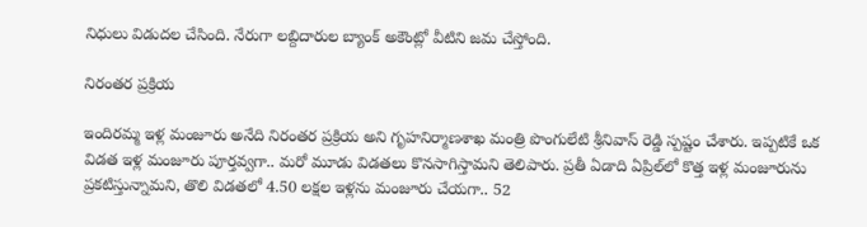నిధులు విడుదల చేసింది. నేరుగా లబ్దిదారుల బ్యాంక్ అకౌంట్లో వీటిని జమ చేస్తోంది.

నిరంతర ప్రక్రియ

ఇందిరమ్మ ఇళ్ల మంజూరు అనేది నిరంతర ప్రక్రియ అని గృహనిర్మాణశాఖ మంత్రి పొంగులేటి శ్రీనివాస్ రెడ్డి స్పష్టం చేశారు. ఇప్పటికే ఒక విడత ఇళ్ల మంజూరు పూర్తవ్వగా.. మరో మూడు విడతలు కొనసాగిస్తామని తెలిపారు. ప్రతీ ఏడాది ఏప్రిల్‌లో కొత్త ఇళ్ల మంజూరును ప్రకటిస్తున్నామని, తొలి విడతలో 4.50 లక్షల ఇళ్లను మంజూరు చేయగా.. 52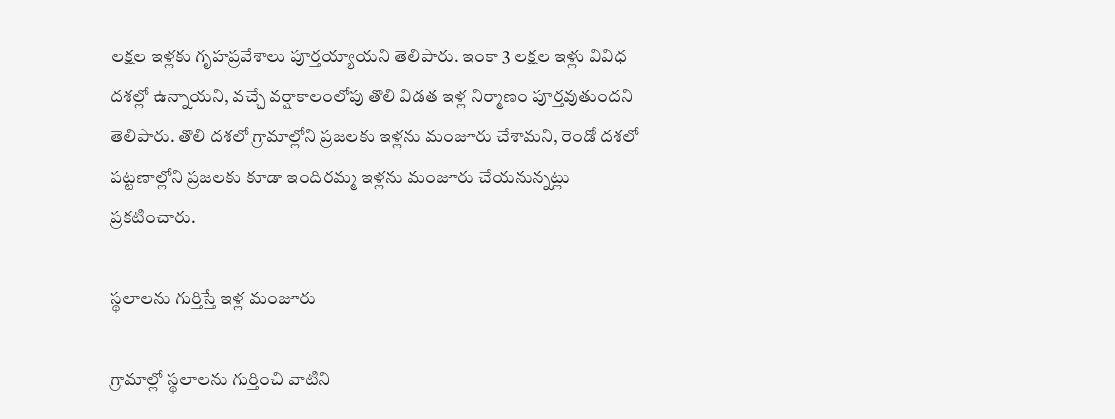లక్షల ఇళ్లకు గృహప్రవేశాలు పూర్తయ్యాయని తెలిపారు. ఇంకా 3 లక్షల ఇళ్లు వివిధ దశల్లో ఉన్నాయని, వచ్చే వర్షాకాలంలోపు తొలి విడత ఇళ్ల నిర్మాణం పూర్తవుతుందని తెలిపారు. తొలి దశలో గ్రామాల్లోని ప్రజలకు ఇళ్లను మంజూరు చేశామని, రెండో దశలో పట్టణాల్లోని ప్రజలకు కూడా ఇందిరమ్మ ఇళ్లను మంజూరు చేయనున్నట్లు ప్రకటించారు.

స్థలాలను గుర్తిస్తే ఇళ్ల మంజూరు

గ్రామాల్లో స్థలాలను గుర్తించి వాటిని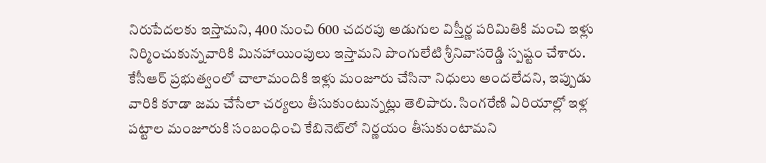నిరుపేదలకు ఇస్తామని, 400 నుంచి 600 చదరపు అడుగుల విస్తీర్ణ పరిమితికి మంచి ఇళ్లు నిర్మించుకున్నవారికి మినహాయింపులు ఇస్తామని పొంగులేటి శ్రీనివాసరెడ్డి స్పష్టం చేశారు. కేసీఆర్ ప్రభుత్వంలో చాలామందికి ఇళ్లు మంజూరు చేసినా నిధులు అందలేదని, ఇప్పుడు వారికి కూడా జమ చేసేలా చర్యలు తీసుకుంటున్నట్లు తెలిపారు. సింగరేణి ఏరియాల్లో ఇళ్ల పట్టాల మంజూరుకి సంబంధించి కేబినెట్‌లో నిర్ణయం తీసుకుంటామని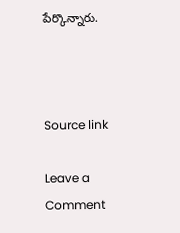పేర్కొన్నారు.



Source link

Leave a Comment